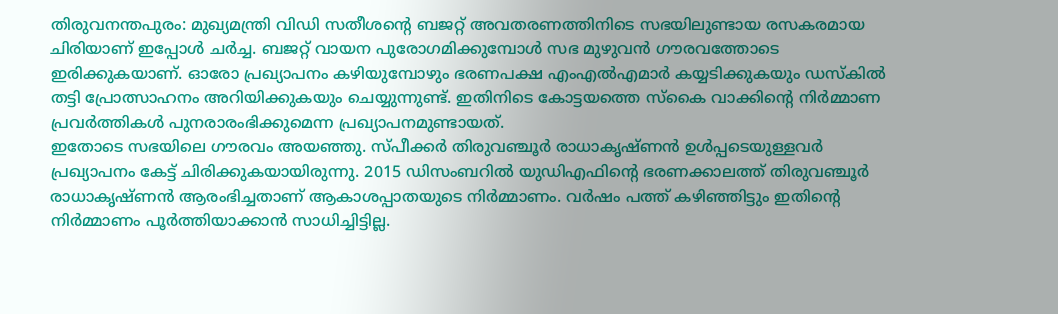തിരുവനന്തപുരം: മുഖ്യമന്ത്രി വിഡി സതീശന്റെ ബജറ്റ് അവതരണത്തിനിടെ സഭയിലുണ്ടായ രസകരമായ ചിരിയാണ് ഇപ്പോൾ ചർച്ച. ബജറ്റ് വായന പുരോഗമിക്കുമ്പോൾ സഭ മുഴുവൻ ഗൗരവത്തോടെ ഇരിക്കുകയാണ്. ഓരോ പ്രഖ്യാപനം കഴിയുമ്പോഴും ഭരണപക്ഷ എംഎൽഎമാർ കയ്യടിക്കുകയും ഡസ്കിൽ തട്ടി പ്രോത്സാഹനം അറിയിക്കുകയും ചെയ്യുന്നുണ്ട്. ഇതിനിടെ കോട്ടയത്തെ സ്കൈ വാക്കിന്റെ നിർമ്മാണ പ്രവർത്തികൾ പുനരാരംഭിക്കുമെന്ന പ്രഖ്യാപനമുണ്ടായത്.
ഇതോടെ സഭയിലെ ഗൗരവം അയഞ്ഞു. സ്പീക്കർ തിരുവഞ്ചൂർ രാധാകൃഷ്ണൻ ഉൾപ്പടെയുള്ളവർ പ്രഖ്യാപനം കേട്ട് ചിരിക്കുകയായിരുന്നു. 2015 ഡിസംബറിൽ യുഡിഎഫിന്റെ ഭരണക്കാലത്ത് തിരുവഞ്ചൂർ രാധാകൃഷ്ണൻ ആരംഭിച്ചതാണ് ആകാശപ്പാതയുടെ നിർമ്മാണം. വർഷം പത്ത് കഴിഞ്ഞിട്ടും ഇതിന്റെ നിർമ്മാണം പൂർത്തിയാക്കാൻ സാധിച്ചിട്ടില്ല.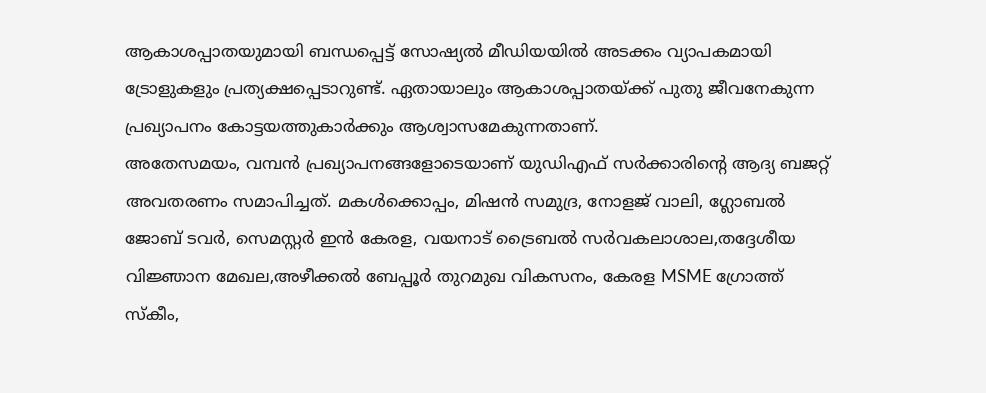ആകാശപ്പാതയുമായി ബന്ധപ്പെട്ട് സോഷ്യൽ മീഡിയയിൽ അടക്കം വ്യാപകമായി ട്രോളുകളും പ്രത്യക്ഷപ്പെടാറുണ്ട്. ഏതായാലും ആകാശപ്പാതയ്ക്ക് പുതു ജീവനേകുന്ന പ്രഖ്യാപനം കോട്ടയത്തുകാർക്കും ആശ്വാസമേകുന്നതാണ്.
അതേസമയം, വമ്പൻ പ്രഖ്യാപനങ്ങളോടെയാണ് യുഡിഎഫ് സർക്കാരിന്റെ ആദ്യ ബജറ്റ് അവതരണം സമാപിച്ചത്. മകൾക്കൊപ്പം, മിഷൻ സമുദ്ര, നോളജ് വാലി, ഗ്ലോബൽ ജോബ് ടവർ, സെമസ്റ്റർ ഇൻ കേരള, വയനാട് ട്രൈബൽ സർവകലാശാല,തദ്ദേശീയ വിജ്ഞാന മേഖല,അഴീക്കൽ ബേപ്പൂർ തുറമുഖ വികസനം, കേരള MSME ഗ്രോത്ത് സ്കീം,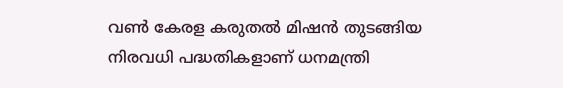വൺ കേരള കരുതൽ മിഷൻ തുടങ്ങിയ നിരവധി പദ്ധതികളാണ് ധനമന്ത്രി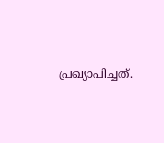പ്രഖ്യാപിച്ചത്.